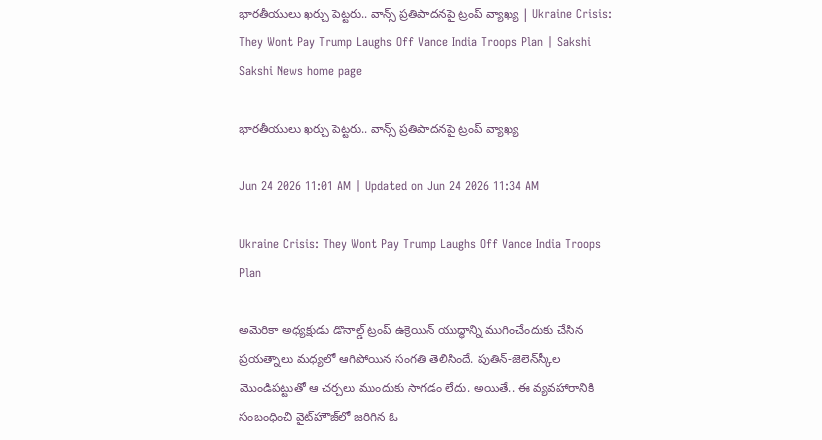భారతీయులు ఖర్చు పెట్టరు.. వాన్స్‌ ప్రతిపాదనపై ట్రంప్‌ వ్యాఖ్య | Ukraine Crisis: They Wont Pay Trump Laughs Off Vance India Troops Plan | Sakshi
Sakshi News home page

భారతీయులు ఖర్చు పెట్టరు.. వాన్స్‌ ప్రతిపాదనపై ట్రంప్‌ వ్యాఖ్య

Jun 24 2026 11:01 AM | Updated on Jun 24 2026 11:34 AM

Ukraine Crisis: They Wont Pay Trump Laughs Off Vance India Troops Plan

అమెరికా అధ్యక్షుడు డొనాల్డ్‌ ట్రంప్‌ ఉక్రెయిన్‌ యుద్ధాన్ని ముగించేందుకు చేసిన ప్రయత్నాలు మధ్యలో ఆగిపోయిన సంగతి తెలిసిందే. పుతిన్‌-జెలెన్‌స్కీల మొండిపట్టుతో ఆ చర్చలు ముందుకు సాగడం లేదు. అయితే.. ఈ వ్యవహారానికి సంబంధించి వైట్‌హౌజ్‌లో జరిగిన ఓ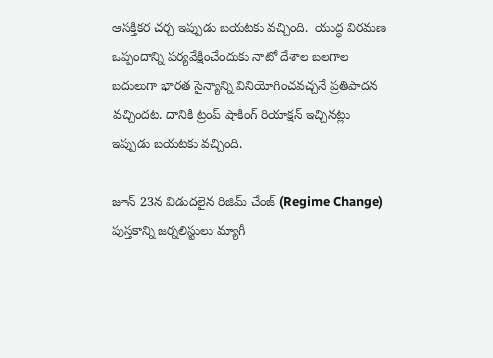ఆసక్తికర చర్చ ఇప్పుడు బయటకు వచ్చింది.  యుద్ధ విరమణ ఒప్పందాన్ని పర్యవేక్షించేందుకు నాటో దేశాల బలగాల బదులుగా భారత సైన్యాన్ని వినియోగించవచ్చనే ప్రతిపాదన వచ్చిందట. దానికి ట్రంప్‌ షాకింగ్‌ రియాక్షన్‌ ఇచ్చినట్లు ఇప్పుడు బయటకు వచ్చింది.

జూన్‌ 23న విడుదలైన రిజిమ్‌ చేంజ్‌ (Regime Change) పుస్తకాన్ని జర్నలిస్టులు మ్యాగీ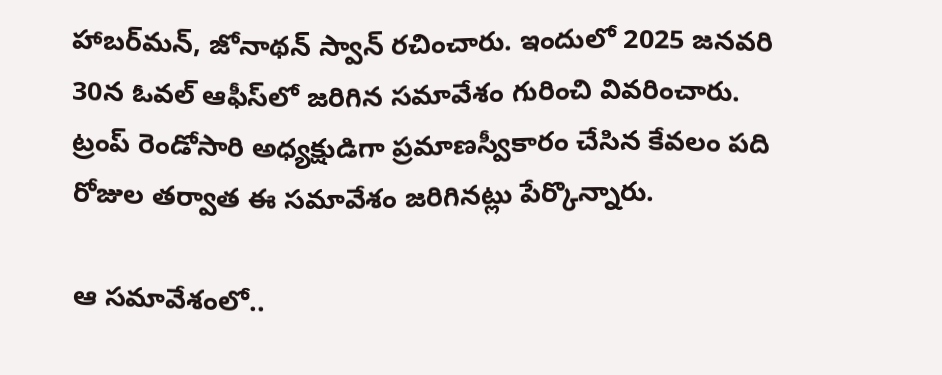హాబర్‌మన్‌, జోనాథన్‌ స్వాన్‌ రచించారు. ఇందులో 2025 జనవరి 30న ఓవల్‌ ఆఫీస్‌లో జరిగిన సమావేశం గురించి వివరించారు. ట్రంప్‌ రెండోసారి అధ్యక్షుడిగా ప్రమాణస్వీకారం చేసిన కేవలం పది రోజుల తర్వాత ఈ సమావేశం జరిగినట్లు పేర్కొన్నారు.

ఆ సమావేశంలో..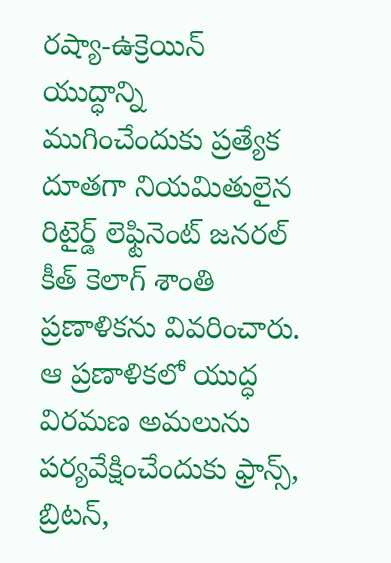రష్యా-ఉక్రెయిన్‌ యుద్ధాన్ని ముగించేందుకు ప్రత్యేక దూతగా నియమితులైన రిటైర్డ్‌ లెఫ్టినెంట్‌ జనరల్‌ కీత్‌ కెలాగ్‌ శాంతి ప్రణాళికను వివరించారు. ఆ ప్రణాళికలో యుద్ధ విరమణ అమలును పర్యవేక్షించేందుకు ఫ్రాన్స్‌, బ్రిటన్‌,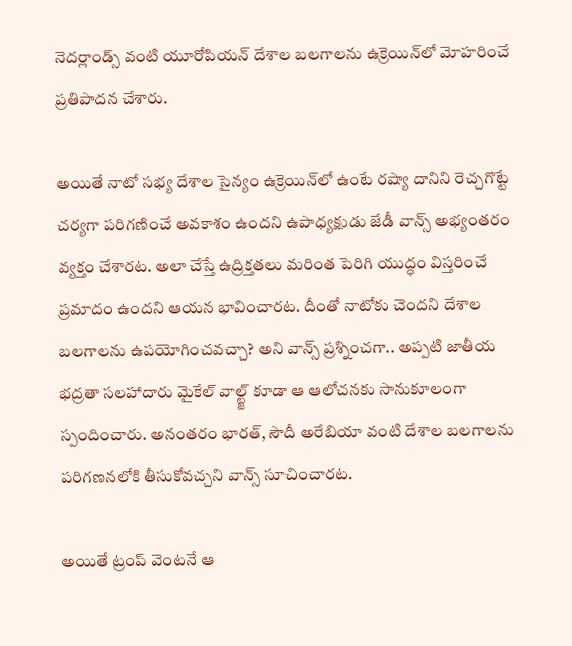నెదర్లాండ్స్‌ వంటి యూరోపియన్‌ దేశాల బలగాలను ఉక్రెయిన్‌లో మోహరించే ప్రతిపాదన చేశారు.

అయితే నాటో సభ్య దేశాల సైన్యం ఉక్రెయిన్‌లో ఉంటే రష్యా దానిని రెచ్చగొట్టే చర్యగా పరిగణించే అవకాశం ఉందని ఉపాధ్యక్షుడు జేడీ వాన్స్‌ అభ్యంతరం వ్యక్తం చేశారట. అలా చేస్తే ఉద్రిక్తతలు మరింత పెరిగి యుద్ధం విస్తరించే ప్రమాదం ఉందని ఆయన భావించారట. దీంతో నాటోకు చెందని దేశాల బలగాలను ఉపయోగించవచ్చా? అని వాన్స్‌ ప్రశ్నించగా.. అప్పటి జాతీయ భద్రతా సలహాదారు మైకేల్‌ వాల్ట్జ్‌ కూడా ఆ ఆలోచనకు సానుకూలంగా స్పందించారు. అనంతరం భారత్‌, సౌదీ అరేబియా వంటి దేశాల బలగాలను పరిగణనలోకి తీసుకోవచ్చని వాన్స్‌ సూచించారట.

అయితే ట్రంప్‌ వెంటనే ఆ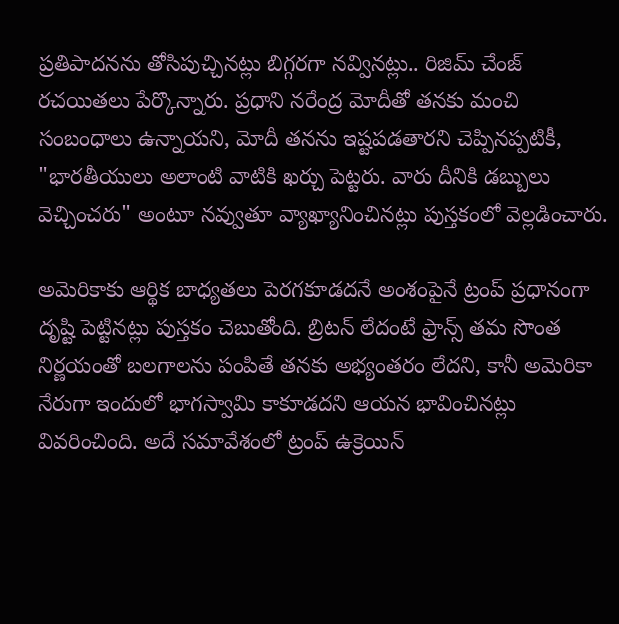ప్రతిపాదనను తోసిపుచ్చినట్లు బిగ్గరగా నవ్వినట్లు.. రిజిమ్‌ చేంజ్‌ రచయితలు పేర్కొన్నారు. ప్రధాని నరేంద్ర మోదీతో తనకు మంచి సంబంధాలు ఉన్నాయని, మోదీ తనను ఇష్టపడతారని చెప్పినప్పటికీ, "భారతీయులు అలాంటి వాటికి ఖర్చు పెట్టరు. వారు దీనికి డబ్బులు వెచ్చించరు" అంటూ నవ్వుతూ వ్యాఖ్యానించినట్లు పుస్తకంలో వెల్లడించారు.

అమెరికాకు ఆర్థిక బాధ్యతలు పెరగకూడదనే అంశంపైనే ట్రంప్‌ ప్రధానంగా దృష్టి పెట్టినట్లు పుస్తకం చెబుతోంది. బ్రిటన్‌ లేదంటే ఫ్రాన్స్‌ తమ సొంత నిర్ణయంతో బలగాలను పంపితే తనకు అభ్యంతరం లేదని, కానీ అమెరికా నేరుగా ఇందులో భాగస్వామి కాకూడదని ఆయన భావించినట్లు వివరించింది. అదే సమావేశంలో ట్రంప్‌ ఉక్రెయిన్‌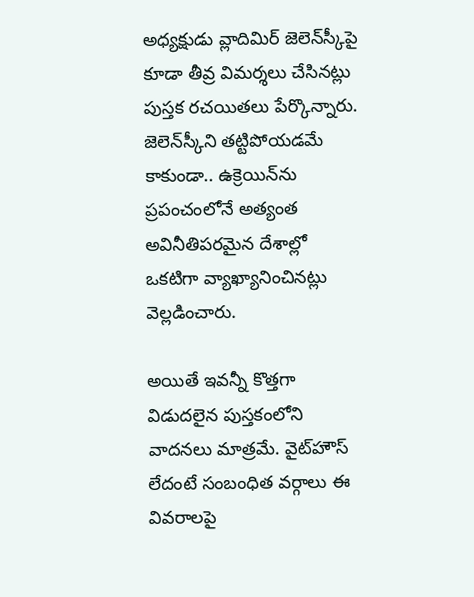అధ్యక్షుడు వ్లాదిమిర్‌ జెలెన్‌స్కీపై కూడా తీవ్ర విమర్శలు చేసినట్లు పుస్తక రచయితలు పేర్కొన్నారు. జెలెన్‌స్కీని తట్టిపోయడమే కాకుండా.. ఉక్రెయిన్‌ను ప్రపంచంలోనే అత్యంత అవినీతిపరమైన దేశాల్లో ఒకటిగా వ్యాఖ్యానించినట్లు వెల్లడించారు.

అయితే ఇవన్నీ కొత్తగా విడుదలైన పుస్తకంలోని వాదనలు మాత్రమే. వైట్‌హౌస్‌ లేదంటే సంబంధిత వర్గాలు ఈ వివరాలపై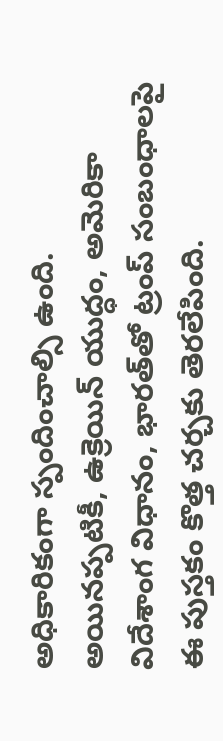అధికారికంగా స్పందించాల్సి ఉంది. అయినప్పటికీ, ఉక్రెయిన్‌ యుద్ధం, అమెరికా విదేశాంగ విధానం, భారత్‌తో ట్రంప్‌ సంబంధాలపై ఈ పుస్తకం కొత్త చర్చకు తెరలేపింది.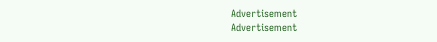Advertisement
Advertisement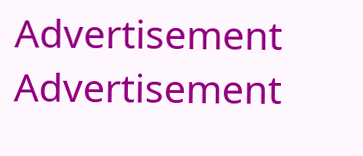Advertisement
Advertisement